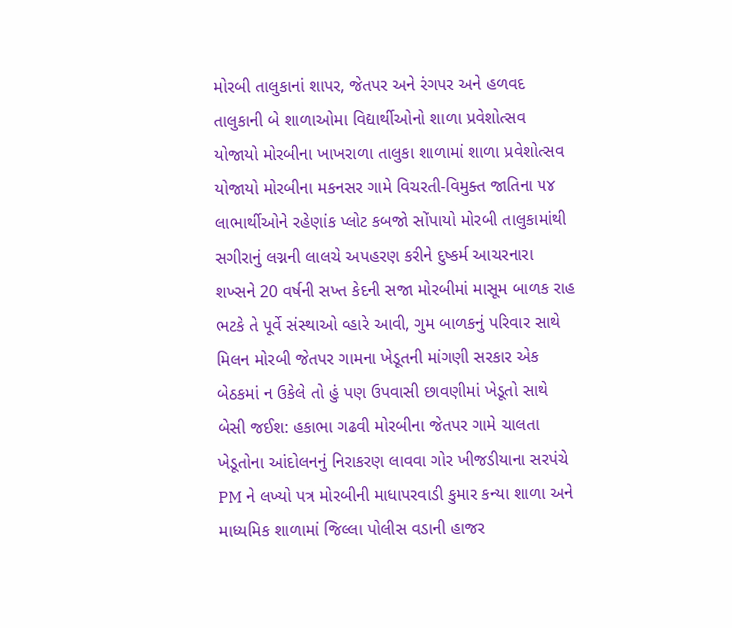મોરબી તાલુકાનાં શાપર, જેતપર અને રંગપર અને હળવદ તાલુકાની બે શાળાઓમા વિદ્યાર્થીઓનો શાળા પ્રવેશોત્સવ યોજાયો મોરબીના ખાખરાળા તાલુકા શાળામાં શાળા પ્રવેશોત્સવ યોજાયો મોરબીના મકનસર ગામે વિચરતી-વિમુક્ત જાતિના ૫૪ લાભાર્થીઓને રહેણાંક પ્લોટ કબજો સોંપાયો મોરબી તાલુકામાંથી સગીરાનું લગ્નની લાલચે અપહરણ કરીને દુષ્કર્મ આચરનારા શખ્સને 20 વર્ષની સખ્ત કેદની સજા મોરબીમાં માસૂમ બાળક રાહ ભટકે તે પૂર્વે સંસ્થાઓ વ્હારે આવી, ગુમ બાળકનું પરિવાર સાથે મિલન મોરબી જેતપર ગામના ખેડૂતની માંગણી સરકાર એક બેઠકમાં ન ઉકેલે તો હું પણ ઉપવાસી છાવણીમાં ખેડૂતો સાથે બેસી જઈશ: હકાભા ગઢવી મોરબીના જેતપર ગામે ચાલતા ખેડૂતોના આંદોલનનું નિરાકરણ લાવવા ગોર ખીજડીયાના સરપંચે PM ને લખ્યો પત્ર મોરબીની માધાપરવાડી કુમાર કન્યા શાળા અને માધ્યમિક શાળામાં જિલ્લા પોલીસ વડાની હાજર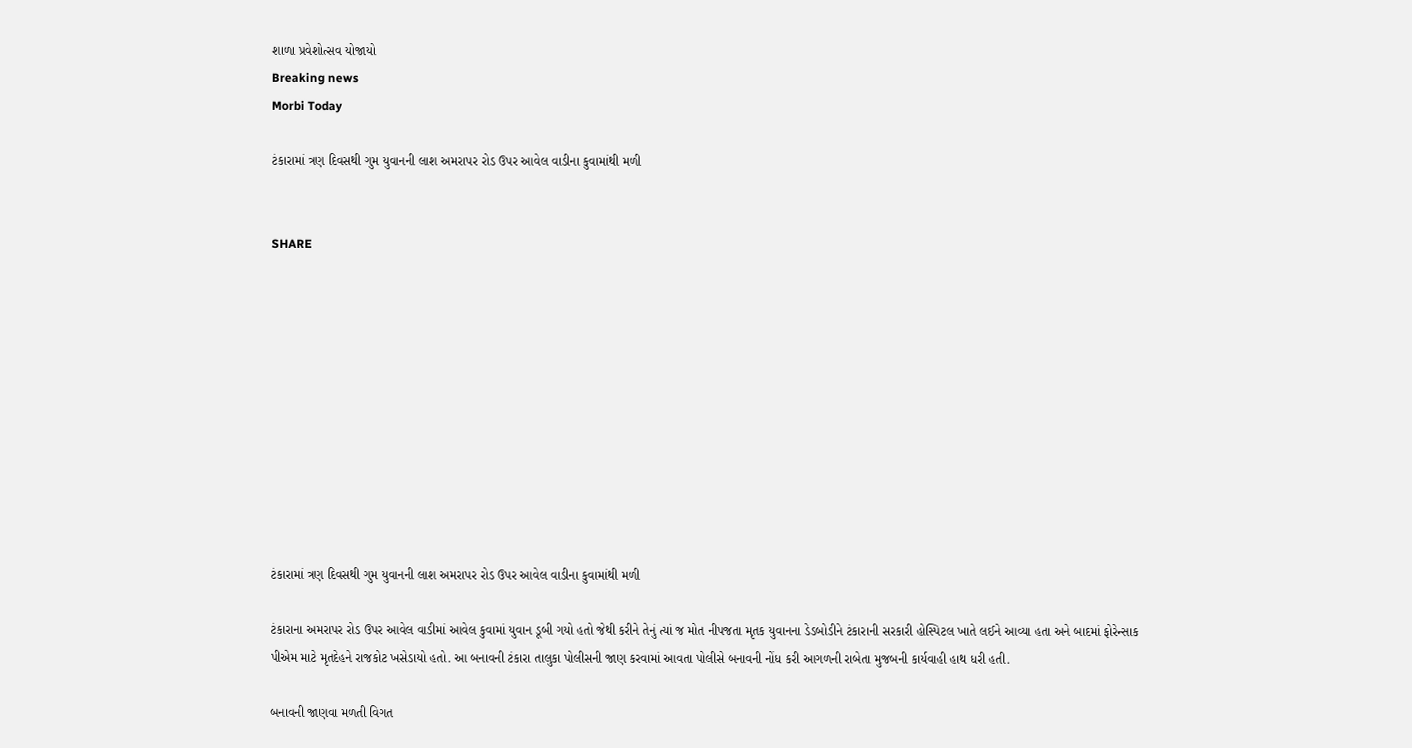શાળા પ્રવેશોત્સવ યોજાયો
Breaking news
Morbi Today

ટંકારામાં ત્રણ દિવસથી ગુમ યુવાનની લાશ અમરાપર રોડ ઉપર આવેલ વાડીના કુવામાંથી મળી


SHARE











ટંકારામાં ત્રણ દિવસથી ગુમ યુવાનની લાશ અમરાપર રોડ ઉપર આવેલ વાડીના કુવામાંથી મળી

ટંકારાના અમરાપર રોડ ઉપર આવેલ વાડીમાં આવેલ કુવામાં યુવાન ડૂબી ગયો હતો જેથી કરીને તેનું ત્યાં જ મોત નીપજતા મૃતક યુવાનના ડેડબોડીને ટંકારાની સરકારી હોસ્પિટલ ખાતે લઈને આવ્યા હતા અને બાદમાં ફોરેન્સાક પીએમ માટે મૃતદેહને રાજકોટ ખસેડાયો હતો. આ બનાવની ટંકારા તાલુકા પોલીસની જાણ કરવામાં આવતા પોલીસે બનાવની નોંધ કરી આગળની રાબેતા મુજબની કાર્યવાહી હાથ ધરી હતી.

બનાવની જાણવા મળતી વિગત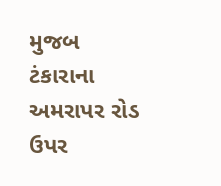મુજબ ટંકારાના અમરાપર રોડ ઉપર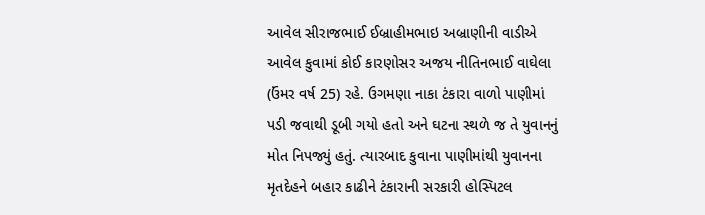આવેલ સીરાજભાઈ ઈબ્રાહીમભાઇ અબ્રાણીની વાડીએ આવેલ કુવામાં કોઈ કારણોસર અજય નીતિનભાઈ વાઘેલા (ઉંમર વર્ષ 25) રહે. ઉગમણા નાકા ટંકારા વાળો પાણીમાં પડી જવાથી ડૂબી ગયો હતો અને ઘટના સ્થળે જ તે યુવાનનું મોત નિપજ્યું હતું. ત્યારબાદ કુવાના પાણીમાંથી યુવાનના મૃતદેહને બહાર કાઢીને ટંકારાની સરકારી હોસ્પિટલ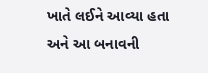ખાતે લઈને આવ્યા હતા અને આ બનાવની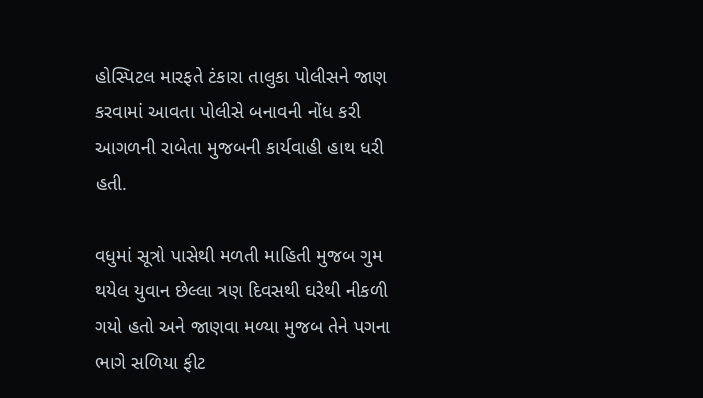હોસ્પિટલ મારફતે ટંકારા તાલુકા પોલીસને જાણ કરવામાં આવતા પોલીસે બનાવની નોંધ કરી આગળની રાબેતા મુજબની કાર્યવાહી હાથ ધરી હતી.

વધુમાં સૂત્રો પાસેથી મળતી માહિતી મુજબ ગુમ થયેલ યુવાન છેલ્લા ત્રણ દિવસથી ઘરેથી નીકળી ગયો હતો અને જાણવા મળ્યા મુજબ તેને પગના ભાગે સળિયા ફીટ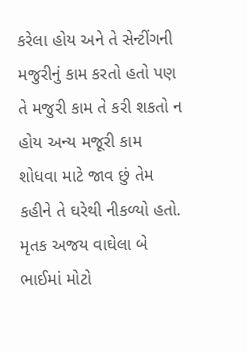કરેલા હોય અને તે સેન્ટીંગની મજુરીનું કામ કરતો હતો પણ તે મજુરી કામ તે કરી શકતો ન હોય અન્ય મજૂરી કામ શોધવા માટે જાવ છું તેમ કહીને તે ઘરેથી નીકળ્યો હતો. મૃતક અજય વાઘેલા બે ભાઈમાં મોટો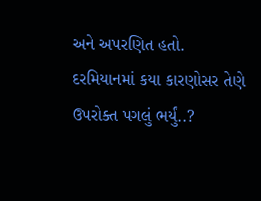અને અપરણિત હતો. દરમિયાનમાં કયા કારણોસર તેણે ઉપરોક્ત પગલું ભર્યું..?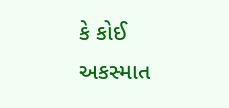કે કોઈ અકસ્માત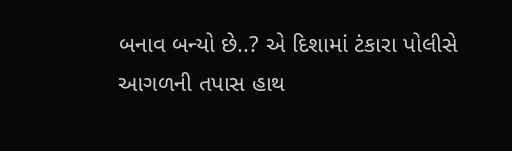બનાવ બન્યો છે..? એ દિશામાં ટંકારા પોલીસે આગળની તપાસ હાથ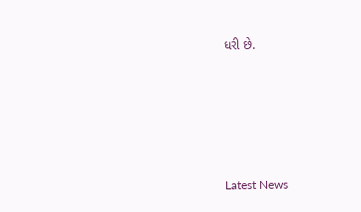ધરી છે.






Latest News